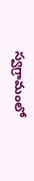స్వగ్రామంలో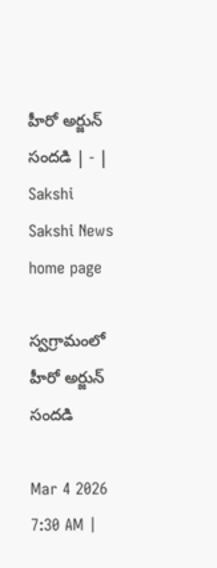హీరో అర్జున్‌ సందడి | - | Sakshi
Sakshi News home page

స్వగ్రామంలో హీరో అర్జున్‌ సందడి

Mar 4 2026 7:30 AM |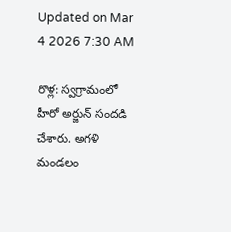Updated on Mar 4 2026 7:30 AM

రొళ్ల: స్వగ్రామంలో హీరో అర్జున్‌ సందడి చేశారు. అగళి మండలం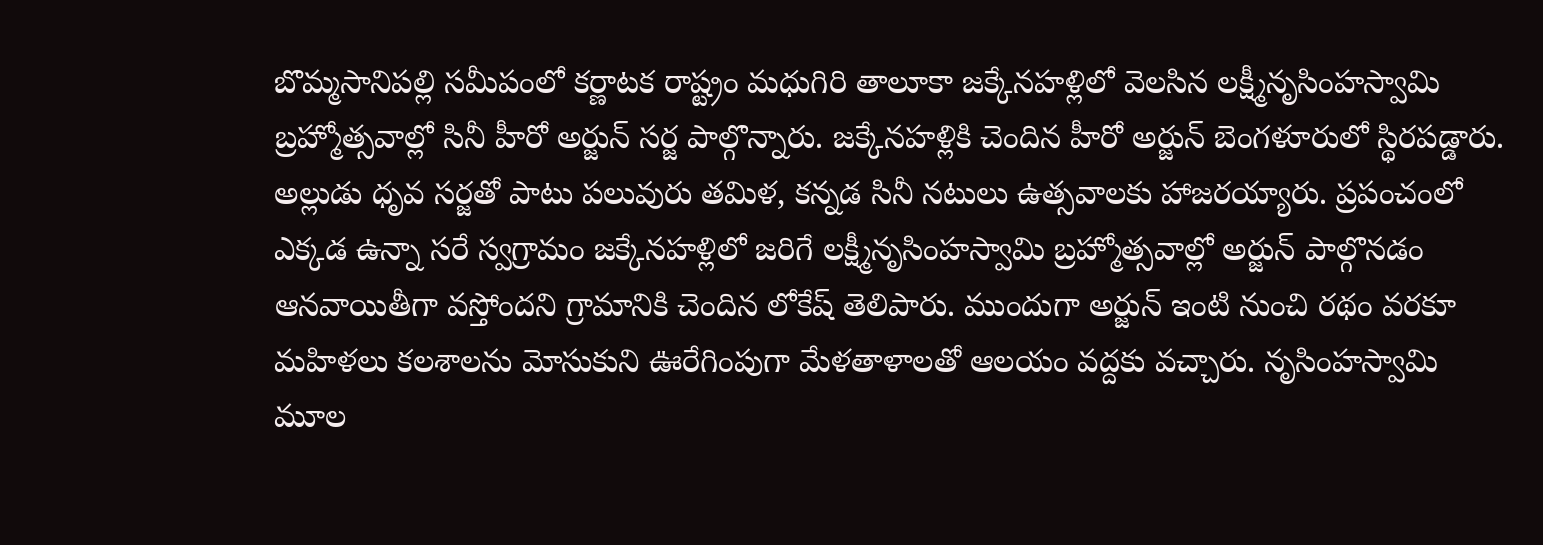బొమ్మసానిపల్లి సమీపంలో కర్ణాటక రాష్ట్రం మధుగిరి తాలూకా జక్కేనహళ్లిలో వెలసిన లక్ష్మీనృసింహస్వామి బ్రహ్మోత్సవాల్లో సినీ హీరో అర్జున్‌ సర్జ పాల్గొన్నారు. జక్కేనహళ్లికి చెందిన హీరో అర్జున్‌ బెంగళూరులో స్థిరపడ్డారు. అల్లుడు ధృవ సర్జతో పాటు పలువురు తమిళ, కన్నడ సినీ నటులు ఉత్సవాలకు హాజరయ్యారు. ప్రపంచంలో ఎక్కడ ఉన్నా సరే స్వగ్రామం జక్కేనహళ్లిలో జరిగే లక్ష్మీనృసింహస్వామి బ్రహ్మోత్సవాల్లో అర్జున్‌ పాల్గొనడం ఆనవాయితీగా వస్తోందని గ్రామానికి చెందిన లోకేష్‌ తెలిపారు. ముందుగా అర్జున్‌ ఇంటి నుంచి రథం వరకూ మహిళలు కలశాలను మోసుకుని ఊరేగింపుగా మేళతాళాలతో ఆలయం వద్దకు వచ్చారు. నృసింహస్వామి మూల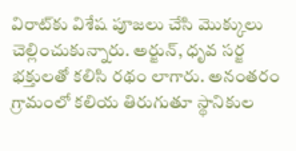విరాట్‌కు విశేష పూజలు చేసి మొక్కులు చెల్లించుకున్నారు. అర్జున్‌, ధృవ సర్జ భక్తులతో కలిసి రథం లాగారు. అనంతరం గ్రామంలో కలియ తిరుగుతూ స్థానికుల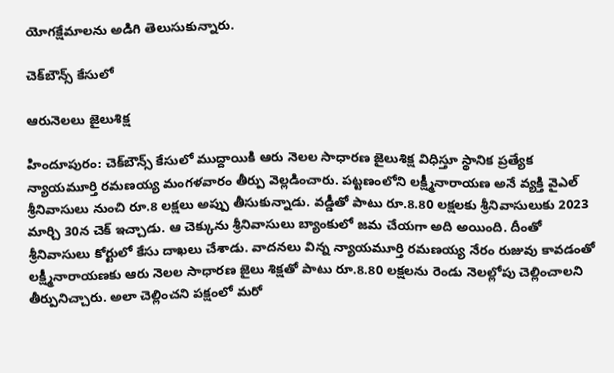యోగక్షేమాలను అడిగి తెలుసుకున్నారు.

చెక్‌బౌన్స్‌ కేసులో

ఆరునెలలు జైలుశిక్ష

హిందూపురం: చెక్‌బౌన్స్‌ కేసులో ముద్దాయికి ఆరు నెలల సాధారణ జైలుశిక్ష విధిస్తూ స్థానిక ప్రత్యేక న్యాయమూర్తి రమణయ్య మంగళవారం తీర్పు వెల్లడించారు. పట్టణంలోని లక్ష్మీనారాయణ అనే వ్యక్తి వైఎల్‌ శ్రీనివాసులు నుంచి రూ.8 లక్షలు అప్పు తీసుకున్నాడు. వడ్డీతో పాటు రూ.8.80 లక్షలకు శ్రీనివాసులుకు 2023 మార్చి 30న చెక్‌ ఇచ్చాడు. ఆ చెక్కును శ్రీనివాసులు బ్యాంకులో జమ చేయగా అది అయింది. దీంతో శ్రీనివాసులు కోర్టులో కేసు దాఖలు చేశాడు. వాదనలు విన్న న్యాయమూర్తి రమణయ్య నేరం రుజువు కావడంతో లక్ష్మీనారాయణకు ఆరు నెలల సాధారణ జైలు శిక్షతో పాటు రూ.8.80 లక్షలను రెండు నెలల్లోపు చెల్లించాలని తీర్పునిచ్చారు. అలా చెల్లించని పక్షంలో మరో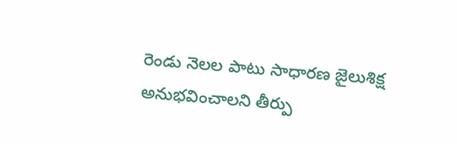రెండు నెలల పాటు సాధారణ జైలుశిక్ష అనుభవించాలని తీర్పు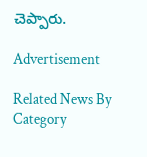చెప్పారు.

Advertisement

Related News By Category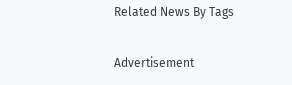Related News By Tags

Advertisement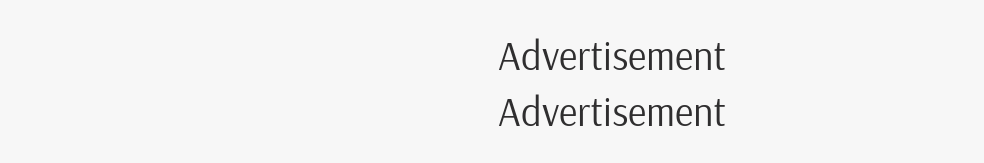Advertisement
Advertisement